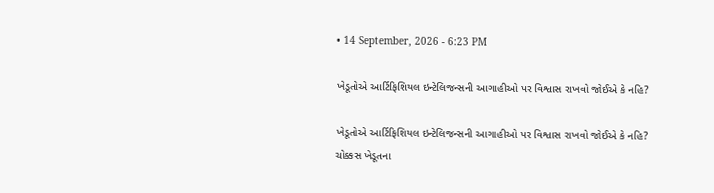• 14 September, 2026 - 6:23 PM

ખેડૂતોએ આર્ટિફિશિયલ ઇન્ટેલિજન્સની આગાહીઓ પર વિશ્વાસ રાખવો જોઈએ કે નહિ?

ખેડૂતોએ આર્ટિફિશિયલ ઇન્ટેલિજન્સની આગાહીઓ પર વિશ્વાસ રાખવો જોઈએ કે નહિ?
ચોક્કસ ખેડૂતના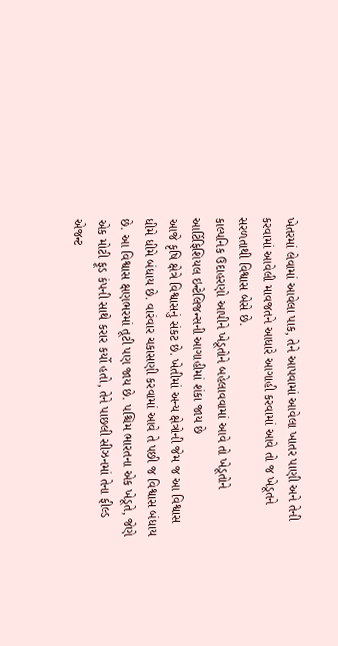ખેતરમાં લેવામાં આવેલા પાક, તેને આપવામાં આવેલા ખાતર પાણી અને તેની કરવામાં આવેલી માવજતને આધારે આગાહી કરવામાં આવે તો જ ખેડૂતને સરળતાથી વિશ્વાસ બેસે છે.
કાલ્પનિક ઉદાહરણો આપીને ખેડૂતોને બહેલાવવામાં આવે તો ખેડૂતોને આર્ટિફિશિયલ ઇન્ટેલિજન્સની આગાહીમાં શંકા જાય છે
આજે કૃષિ ક્ષેત્રે વિશ્વાસનું સંકટ છે. ખેતીમાં અન્ય ક્ષેત્રોની જેમ જ આ વિશ્વાસ ધીમે ધીમે બંધાય છે. વારંવાર ચકાસણી કરવામાં આવે તે પછી જ વિશ્વાસ બંધાય છે. આ વિશ્વાસ ક્ષણભરમાં તૂટી પણ જાય છે. પશ્ચિમ ભારતના એક ખેડૂતે, જેણે એક મોટી ફૂડ કંપની સાથે કરાર કર્યો હતો, તેને પાછલી સીઝનમાં તેના ફીલ્ડ એજન્ટ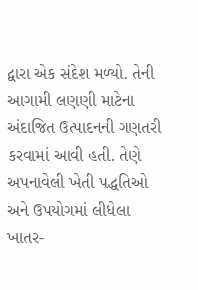દ્વારા એક સંદેશ મળ્યો. તેની આગામી લણણી માટેના અંદાજિત ઉત્પાદનની ગણતરી કરવામાં આવી હતી. તેણે અપનાવેલી ખેતી પદ્ધતિઓ અને ઉપયોગમાં લીધેલા ખાતર-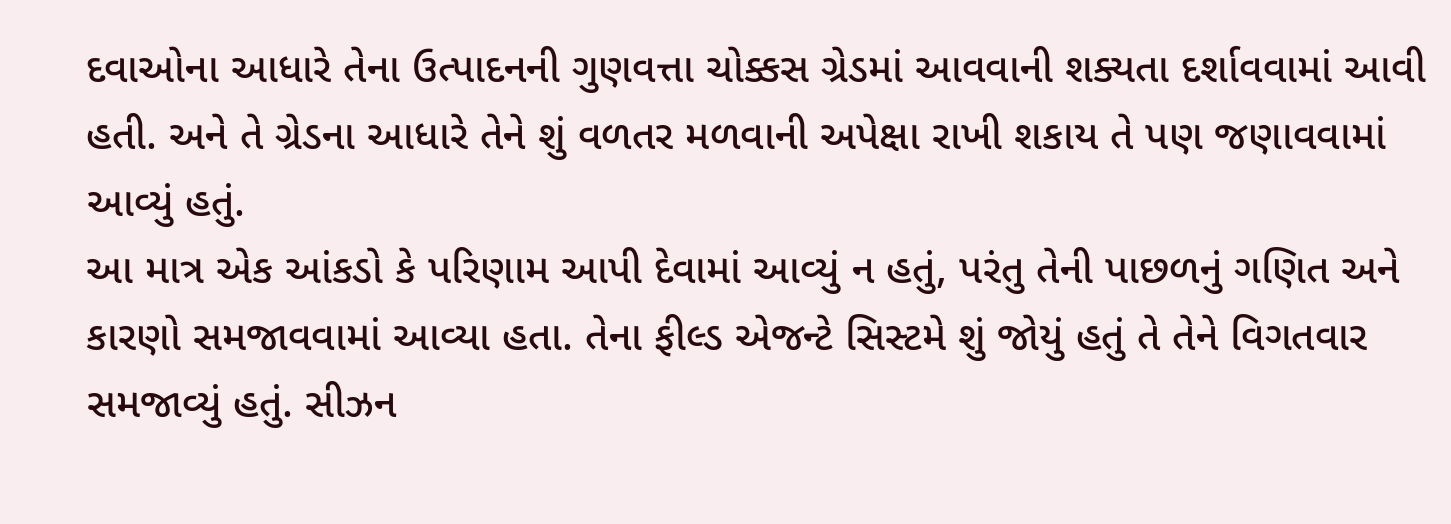દવાઓના આધારે તેના ઉત્પાદનની ગુણવત્તા ચોક્કસ ગ્રેડમાં આવવાની શક્યતા દર્શાવવામાં આવી હતી. અને તે ગ્રેડના આધારે તેને શું વળતર મળવાની અપેક્ષા રાખી શકાય તે પણ જણાવવામાં આવ્યું હતું.
આ માત્ર એક આંકડો કે પરિણામ આપી દેવામાં આવ્યું ન હતું, પરંતુ તેની પાછળનું ગણિત અને કારણો સમજાવવામાં આવ્યા હતા. તેના ફીલ્ડ એજન્ટે સિસ્ટમે શું જોયું હતું તે તેને વિગતવાર સમજાવ્યું હતું. સીઝન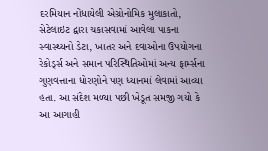દરમિયાન નોંધાયેલી એગ્રોનોમિક મુલાકાતો, સેટેલાઇટ દ્વારા ચકાસવામાં આવેલા પાકના સ્વાસ્થ્યનો ડેટા, ખાતર અને દવાઓના ઉપયોગના રેકોર્ડ્સ અને સમાન પરિસ્થિતિઓમાં અન્ય ફાર્મ્સના ગુણવત્તાના ધોરણોને પણ ધ્યાનમાં લેવામાં આવ્યા હતા. આ સંદેશ મળ્યા પછી ખેડૂત સમજી ગયો કે આ આગાહી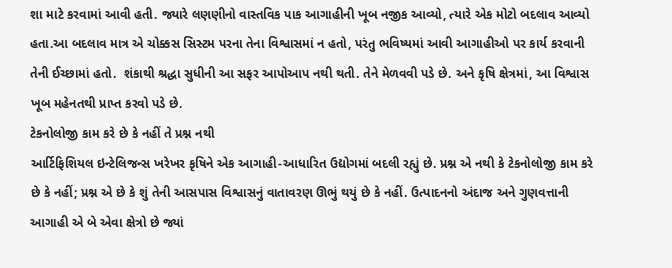શા માટે કરવામાં આવી હતી. જ્યારે લણણીનો વાસ્તવિક પાક આગાહીની ખૂબ નજીક આવ્યો, ત્યારે એક મોટો બદલાવ આવ્યો હતા.આ બદલાવ માત્ર એ ચોક્કસ સિસ્ટમ પરના તેના વિશ્વાસમાં ન હતો, પરંતુ ભવિષ્યમાં આવી આગાહીઓ પર કાર્ય કરવાની તેની ઈચ્છામાં હતો.  શંકાથી શ્રદ્ધા સુધીની આ સફર આપોઆપ નથી થતી. તેને મેળવવી પડે છે. અને કૃષિ ક્ષેત્રમાં, આ વિશ્વાસ ખૂબ મહેનતથી પ્રાપ્ત કરવો પડે છે.
ટેકનોલોજી કામ કરે છે કે નહીં તે પ્રશ્ન નથી
આર્ટિફિશિયલ ઇન્ટેલિજન્સ ખરેખર કૃષિને એક આગાહી-આધારિત ઉદ્યોગમાં બદલી રહ્યું છે. પ્રશ્ન એ નથી કે ટેકનોલોજી કામ કરે છે કે નહીં; પ્રશ્ન એ છે કે શું તેની આસપાસ વિશ્વાસનું વાતાવરણ ઊભું થયું છે કે નહીં. ઉત્પાદનનો અંદાજ અને ગુણવત્તાની આગાહી એ બે એવા ક્ષેત્રો છે જ્યાં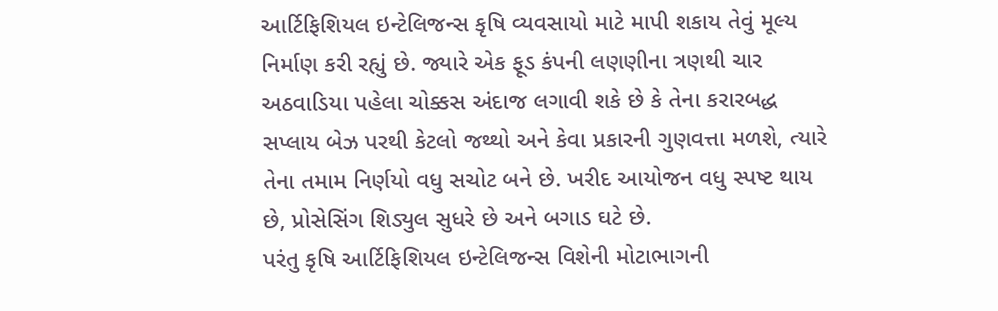આર્ટિફિશિયલ ઇન્ટેલિજન્સ કૃષિ વ્યવસાયો માટે માપી શકાય તેવું મૂલ્ય નિર્માણ કરી રહ્યું છે. જ્યારે એક ફૂડ કંપની લણણીના ત્રણથી ચાર અઠવાડિયા પહેલા ચોક્કસ અંદાજ લગાવી શકે છે કે તેના કરારબદ્ધ સપ્લાય બેઝ પરથી કેટલો જથ્થો અને કેવા પ્રકારની ગુણવત્તા મળશે, ત્યારે તેના તમામ નિર્ણયો વધુ સચોટ બને છે. ખરીદ આયોજન વધુ સ્પષ્ટ થાય છે, પ્રોસેસિંગ શિડ્યુલ સુધરે છે અને બગાડ ઘટે છે.
પરંતુ કૃષિ આર્ટિફિશિયલ ઇન્ટેલિજન્સ વિશેની મોટાભાગની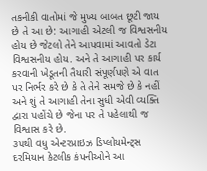તકનીકી વાતોમાં જે મુખ્ય બાબત છૂટી જાય છે તે આ છે: આગાહી એટલી જ વિશ્વસનીય હોય છે જેટલો તેને આપવામાં આવતો ડેટા વિશ્વસનીય હોય. અને તે આગાહી પર કાર્ય કરવાની ખેડૂતની તૈયારી સંપૂર્ણપણે એ વાત પર નિર્ભર કરે છે કે તે તેને સમજે છે કે નહીં અને શું તે આગાહી તેના સુધી એવી વ્યક્તિ દ્વારા પહોંચે છે જેના પર તે પહેલાથી જ વિશ્વાસ કરે છે.
૩૫થી વધુ એન્ટરપ્રાઇઝ ડિપ્લોયમેન્ટ્સ દરમિયાન કેટલીક કંપનીઓને આ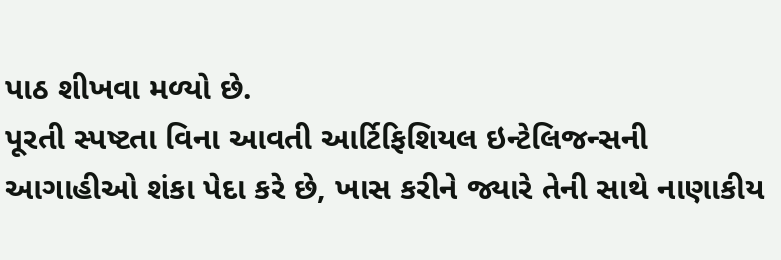પાઠ શીખવા મળ્યો છે.
પૂરતી સ્પષ્ટતા વિના આવતી આર્ટિફિશિયલ ઇન્ટેલિજન્સની આગાહીઓ શંકા પેદા કરે છે, ખાસ કરીને જ્યારે તેની સાથે નાણાકીય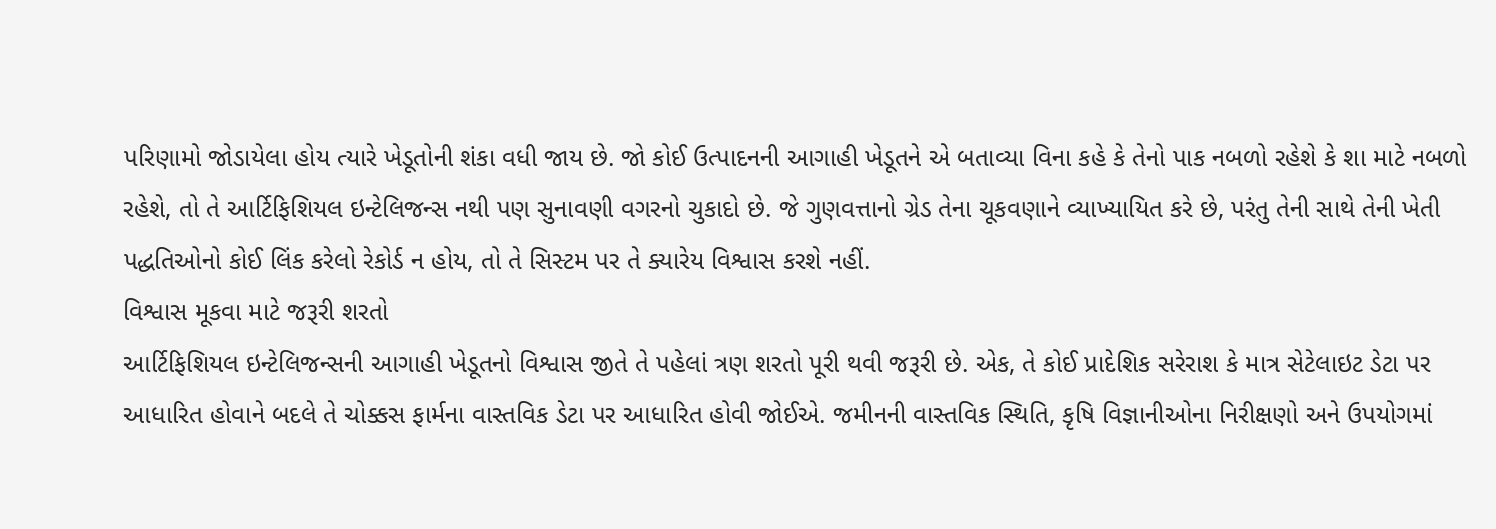પરિણામો જોડાયેલા હોય ત્યારે ખેડૂતોની શંકા વધી જાય છે. જો કોઈ ઉત્પાદનની આગાહી ખેડૂતને એ બતાવ્યા વિના કહે કે તેનો પાક નબળો રહેશે કે શા માટે નબળો રહેશે, તો તે આર્ટિફિશિયલ ઇન્ટેલિજન્સ નથી પણ સુનાવણી વગરનો ચુકાદો છે. જે ગુણવત્તાનો ગ્રેડ તેના ચૂકવણાને વ્યાખ્યાયિત કરે છે, પરંતુ તેની સાથે તેની ખેતી પદ્ધતિઓનો કોઈ લિંક કરેલો રેકોર્ડ ન હોય, તો તે સિસ્ટમ પર તે ક્યારેય વિશ્વાસ કરશે નહીં.
વિશ્વાસ મૂકવા માટે જરૂરી શરતો
આર્ટિફિશિયલ ઇન્ટેલિજન્સની આગાહી ખેડૂતનો વિશ્વાસ જીતે તે પહેલાં ત્રણ શરતો પૂરી થવી જરૂરી છે. એક, તે કોઈ પ્રાદેશિક સરેરાશ કે માત્ર સેટેલાઇટ ડેટા પર આધારિત હોવાને બદલે તે ચોક્કસ ફાર્મના વાસ્તવિક ડેટા પર આધારિત હોવી જોઈએ. જમીનની વાસ્તવિક સ્થિતિ, કૃષિ વિજ્ઞાનીઓના નિરીક્ષણો અને ઉપયોગમાં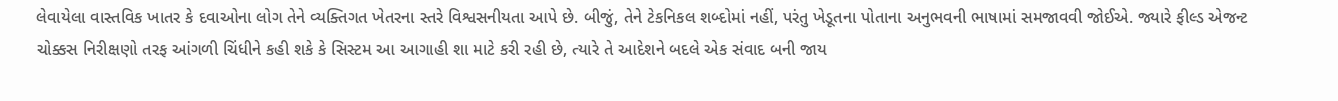લેવાયેલા વાસ્તવિક ખાતર કે દવાઓના લોગ તેને વ્યક્તિગત ખેતરના સ્તરે વિશ્વસનીયતા આપે છે. બીજું, તેને ટેકનિકલ શબ્દોમાં નહીં, પરંતુ ખેડૂતના પોતાના અનુભવની ભાષામાં સમજાવવી જોઈએ. જ્યારે ફીલ્ડ એજન્ટ ચોક્કસ નિરીક્ષણો તરફ આંગળી ચિંધીને કહી શકે કે સિસ્ટમ આ આગાહી શા માટે કરી રહી છે, ત્યારે તે આદેશને બદલે એક સંવાદ બની જાય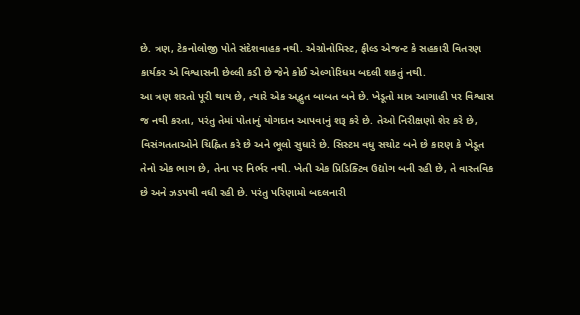છે. ત્રણ, ટેકનોલોજી પોતે સંદેશવાહક નથી. એગ્રોનોમિસ્ટ, ફીલ્ડ એજન્ટ કે સહકારી વિતરણ કાર્યકર એ વિશ્વાસની છેલ્લી કડી છે જેને કોઈ એલ્ગોરિધમ બદલી શકતું નથી.
આ ત્રણ શરતો પૂરી થાય છે, ત્યારે એક અદ્ભુત બાબત બને છે. ખેડૂતો માત્ર આગાહી પર વિશ્વાસ જ નથી કરતા, પરંતુ તેમાં પોતાનું યોગદાન આપવાનું શરૂ કરે છે. તેઓ નિરીક્ષણો શેર કરે છે, વિસંગતતાઓને ચિહ્નિત કરે છે અને ભૂલો સુધારે છે. સિસ્ટમ વધુ સચોટ બને છે કારણ કે ખેડૂત તેનો એક ભાગ છે, તેના પર નિર્ભર નથી. ખેતી એક પ્રિડિક્ટિવ ઉદ્યોગ બની રહી છે, તે વાસ્તવિક છે અને ઝડપથી વધી રહી છે. પરંતુ પરિણામો બદલનારી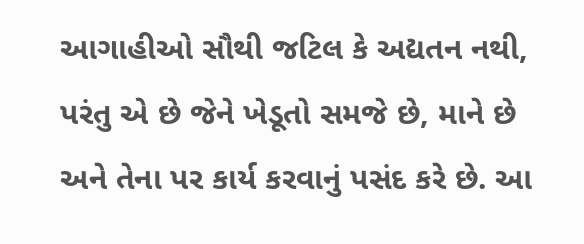આગાહીઓ સૌથી જટિલ કે અદ્યતન નથી, પરંતુ એ છે જેને ખેડૂતો સમજે છે, માને છે અને તેના પર કાર્ય કરવાનું પસંદ કરે છે. આ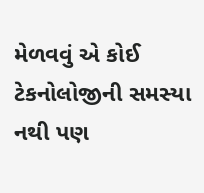મેળવવું એ કોઈ ટેકનોલોજીની સમસ્યા નથી પણ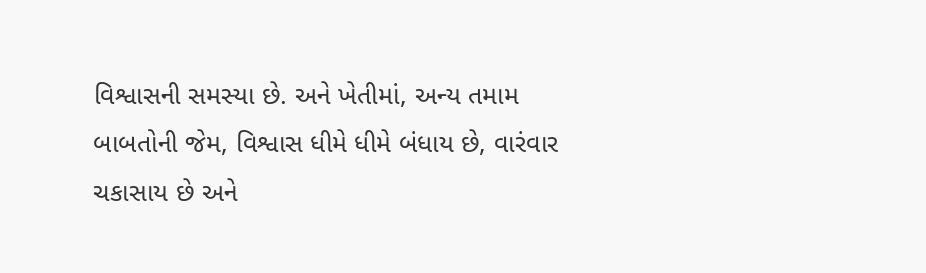વિશ્વાસની સમસ્યા છે. અને ખેતીમાં, અન્ય તમામ બાબતોની જેમ, વિશ્વાસ ધીમે ધીમે બંધાય છે, વારંવાર ચકાસાય છે અને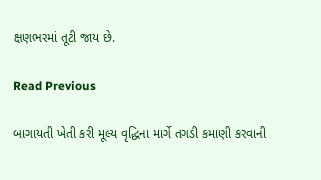ક્ષણભરમાં તૂટી જાય છે.

Read Previous

બાગાયતી ખેતી કરી મૂલ્ય વૃદ્ધિના માર્ગે તગડી કમાણી કરવાની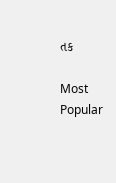તક

Most Popular